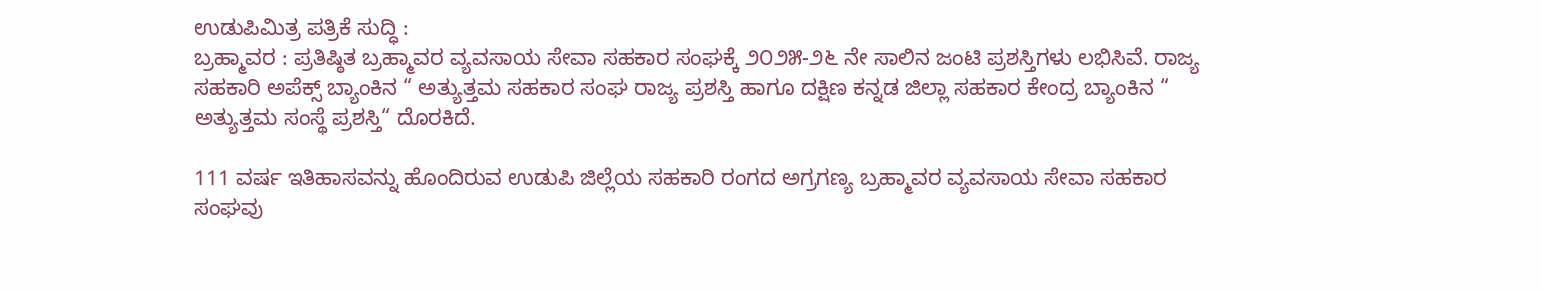ಉಡುಪಿಮಿತ್ರ ಪತ್ರಿಕೆ ಸುದ್ಧಿ :
ಬ್ರಹ್ಮಾವರ : ಪ್ರತಿಷ್ಠಿತ ಬ್ರಹ್ಮಾವರ ವ್ಯವಸಾಯ ಸೇವಾ ಸಹಕಾರ ಸಂಘಕ್ಕೆ ೨೦೨೫-೨೬ ನೇ ಸಾಲಿನ ಜಂಟಿ ಪ್ರಶಸ್ತಿಗಳು ಲಭಿಸಿವೆ. ರಾಜ್ಯ ಸಹಕಾರಿ ಅಪೆಕ್ಸ್ ಬ್ಯಾಂಕಿನ “ ಅತ್ಯುತ್ತಮ ಸಹಕಾರ ಸಂಘ ರಾಜ್ಯ ಪ್ರಶಸ್ತಿ ಹಾಗೂ ದಕ್ಷಿಣ ಕನ್ನಡ ಜಿಲ್ಲಾ ಸಹಕಾರ ಕೇಂದ್ರ ಬ್ಯಾಂಕಿನ “ ಅತ್ಯುತ್ತಮ ಸಂಸ್ಥೆ ಪ್ರಶಸ್ತಿ“ ದೊರಕಿದೆ.

111 ವರ್ಷ ಇತಿಹಾಸವನ್ನು ಹೊಂದಿರುವ ಉಡುಪಿ ಜಿಲ್ಲೆಯ ಸಹಕಾರಿ ರಂಗದ ಅಗ್ರಗಣ್ಯ ಬ್ರಹ್ಮಾವರ ವ್ಯವಸಾಯ ಸೇವಾ ಸಹಕಾರ ಸಂಘವು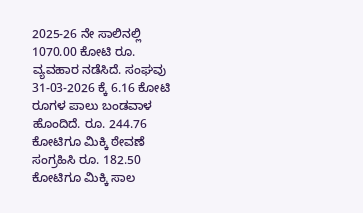2025-26 ನೇ ಸಾಲಿನಲ್ಲಿ 1070.00 ಕೋಟಿ ರೂ. ವ್ಯವಹಾರ ನಡೆಸಿದೆ. ಸಂಘವು 31-03-2026 ಕ್ಕೆ 6.16 ಕೋಟಿ ರೂಗಳ ಪಾಲು ಬಂಡವಾಳ ಹೊಂದಿದೆ. ರೂ. 244.76 ಕೋಟಿಗೂ ಮಿಕ್ಕಿ ಠೇವಣೆ ಸಂಗ್ರಹಿಸಿ ರೂ. 182.50 ಕೋಟಿಗೂ ಮಿಕ್ಕಿ ಸಾಲ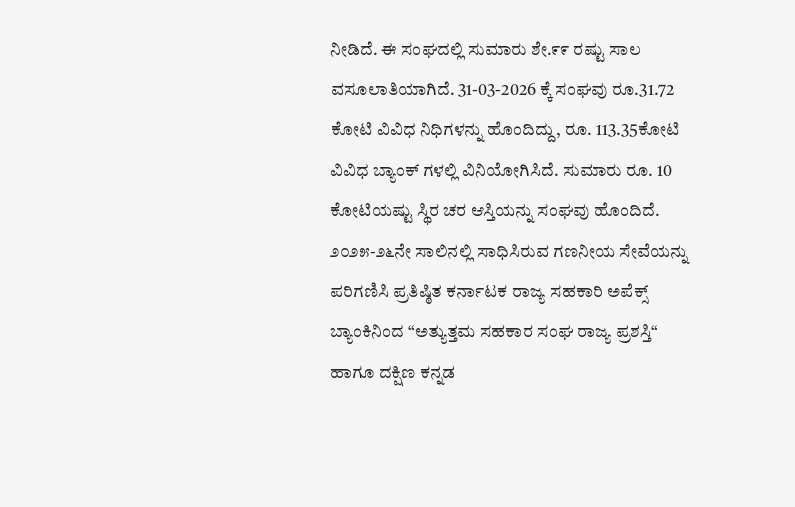ನೀಡಿದೆ. ಈ ಸಂಘದಲ್ಲಿ ಸುಮಾರು ಶೇ.೯೯ ರಷ್ಟು ಸಾಲ ವಸೂಲಾತಿಯಾಗಿದೆ. 31-03-2026 ಕ್ಕೆ ಸಂಘವು ರೂ.31.72 ಕೋಟಿ ವಿವಿಧ ನಿಧಿಗಳನ್ನು ಹೊಂದಿದ್ದು, ರೂ. 113.35ಕೋಟಿ ವಿವಿಧ ಬ್ಯಾಂಕ್ ಗಳಲ್ಲಿ ವಿನಿಯೋಗಿಸಿದೆ. ಸುಮಾರು ರೂ. 10 ಕೋಟಿಯಷ್ಟು ಸ್ಥಿರ ಚರ ಆಸ್ತಿಯನ್ನು ಸಂಘವು ಹೊಂದಿದೆ. ೨೦೨೫-೨೬ನೇ ಸಾಲಿನಲ್ಲಿ ಸಾಧಿಸಿರುವ ಗಣನೀಯ ಸೇವೆಯನ್ನು ಪರಿಗಣಿಸಿ ಪ್ರತಿಷ್ಠಿತ ಕರ್ನಾಟಕ ರಾಜ್ಯ ಸಹಕಾರಿ ಅಪೆಕ್ಸ್ ಬ್ಯಾಂಕಿನಿಂದ “ಅತ್ಯುತ್ತಮ ಸಹಕಾರ ಸಂಘ ರಾಜ್ಯ ಪ್ರಶಸ್ತಿ“ ಹಾಗೂ ದಕ್ಷಿಣ ಕನ್ನಡ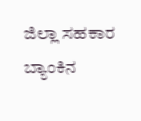ಜಿಲ್ಲಾ ಸಹಕಾರ ಬ್ಯಾಂಕಿನ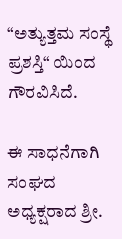“ಅತ್ಯುತ್ತಮ ಸಂಸ್ಥೆ ಪ್ರಶಸ್ತಿ“ ಯಿಂದ ಗೌರವಿಸಿದೆ.

ಈ ಸಾಧನೆಗಾಗಿ ಸಂಘದ ಅಧ್ಯಕ್ಷರಾದ ಶ್ರೀ.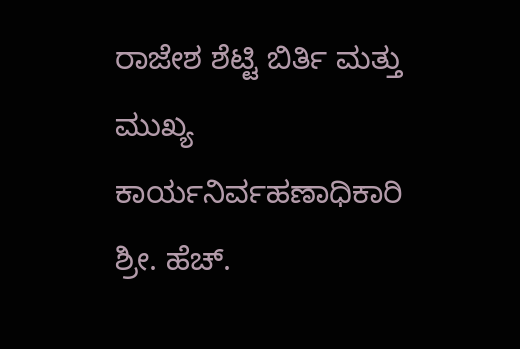ರಾಜೇಶ ಶೆಟ್ಟಿ ಬಿರ್ತಿ ಮತ್ತು ಮುಖ್ಯ ಕಾರ್ಯನಿರ್ವಹಣಾಧಿಕಾರಿ ಶ್ರೀ. ಹೆಚ್.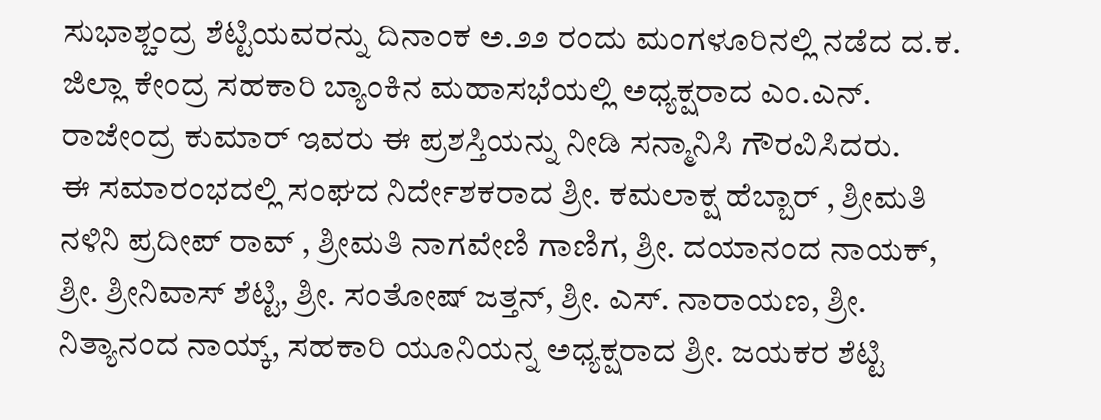ಸುಭಾಶ್ಚಂದ್ರ ಶೆಟ್ಟಿಯವರನ್ನು ದಿನಾಂಕ ಅ.೨೨ ರಂದು ಮಂಗಳೂರಿನಲ್ಲಿ ನಡೆದ ದ.ಕ. ಜಿಲ್ಲಾ ಕೇಂದ್ರ ಸಹಕಾರಿ ಬ್ಯಾಂಕಿನ ಮಹಾಸಭೆಯಲ್ಲಿ ಅಧ್ಯಕ್ಷರಾದ ಎಂ.ಎನ್. ರಾಜೇಂದ್ರ ಕುಮಾರ್ ಇವರು ಈ ಪ್ರಶಸ್ತಿಯನ್ನು ನೀಡಿ ಸನ್ಮಾನಿಸಿ ಗೌರವಿಸಿದರು.
ಈ ಸಮಾರಂಭದಲ್ಲಿ ಸಂಘದ ನಿರ್ದೇಶಕರಾದ ಶ್ರೀ. ಕಮಲಾಕ್ಷ ಹೆಬ್ಬಾರ್ , ಶ್ರೀಮತಿ ನಳಿನಿ ಪ್ರದೀಪ್ ರಾವ್ , ಶ್ರೀಮತಿ ನಾಗವೇಣಿ ಗಾಣಿಗ, ಶ್ರೀ. ದಯಾನಂದ ನಾಯಕ್, ಶ್ರೀ. ಶ್ರೀನಿವಾಸ್ ಶೆಟ್ಟಿ, ಶ್ರೀ. ಸಂತೋಷ್ ಜತ್ತನ್, ಶ್ರೀ. ಎಸ್. ನಾರಾಯಣ, ಶ್ರೀ. ನಿತ್ಯಾನಂದ ನಾಯ್ಕ್, ಸಹಕಾರಿ ಯೂನಿಯನ್ನ ಅಧ್ಯಕ್ಷರಾದ ಶ್ರೀ. ಜಯಕರ ಶೆಟ್ಟಿ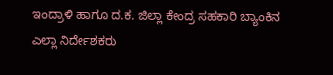ಇಂದ್ರಾಳಿ ಹಾಗೂ ದ.ಕ. ಜಿಲ್ಲಾ ಕೇಂದ್ರ ಸಹಕಾರಿ ಬ್ಯಾಂಕಿನ ಎಲ್ಲಾ ನಿರ್ದೇಶಕರು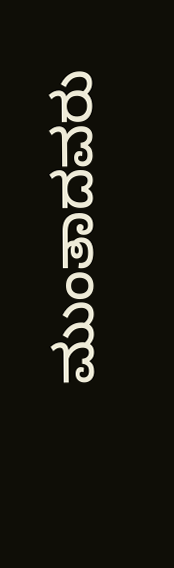ಮುಂತಾದವರು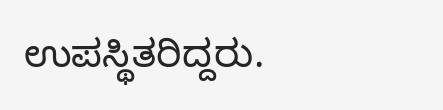ಉಪಸ್ಥಿತರಿದ್ದರು.